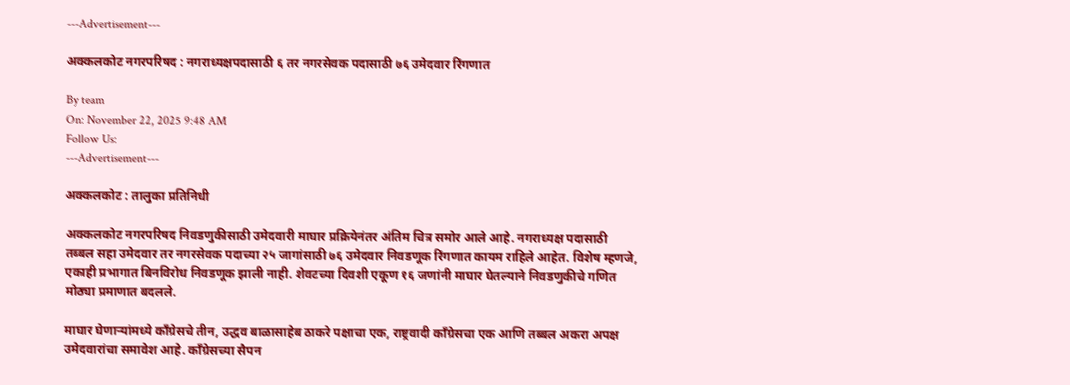---Advertisement---

अक्कलकोट नगरपरिषद : नगराध्यक्षपदासाठी ६ तर नगरसेवक पदासाठी ७६ उमेदवार रिंगणात

By team
On: November 22, 2025 9:48 AM
Follow Us:
---Advertisement---

अक्कलकोट : तालुका प्रतिनिधी

अक्कलकोट नगरपरिषद निवडणुकीसाठी उमेदवारी माघार प्रक्रियेनंतर अंतिम चित्र समोर आले आहे. नगराध्यक्ष पदासाठी तब्बल सहा उमेदवार तर नगरसेवक पदाच्या २५ जागांसाठी ७६ उमेदवार निवडणूक रिंगणात कायम राहिले आहेत. विशेष म्हणजे, एकाही प्रभागात बिनविरोध निवडणूक झाली नाही. शेवटच्या दिवशी एकूण १६ जणांनी माघार घेतल्याने निवडणुकीचे गणित मोठ्या प्रमाणात बदलले.

माघार घेणाऱ्यांमध्ये काँग्रेसचे तीन, उद्धव बाळासाहेब ठाकरे पक्षाचा एक, राष्ट्रवादी काँग्रेसचा एक आणि तब्बल अकरा अपक्ष उमेदवारांचा समावेश आहे. काँग्रेसच्या सैपन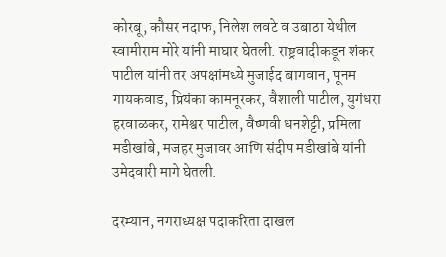कोरबू, कौसर नदाफ, निलेश लवटे व उबाठा येथील स्वामीराम मोरे यांनी माघार घेतली. राष्ट्रवादीकडून शंकर पाटील यांनी तर अपक्षांमध्ये मुजाईद बागवान, पूनम गायकवाड, प्रियंका कामनूरकर, वैशाली पाटील, युगंधरा हरवाळकर, रामेश्वर पाटील, वैष्णवी धनशेट्टी, प्रमिला मडीखांबे, मजहर मुजावर आणि संदीप मडीखांबे यांनी
उमेदवारी मागे घेतली.

दरम्यान, नगराध्यक्ष पदाकरिता दाखल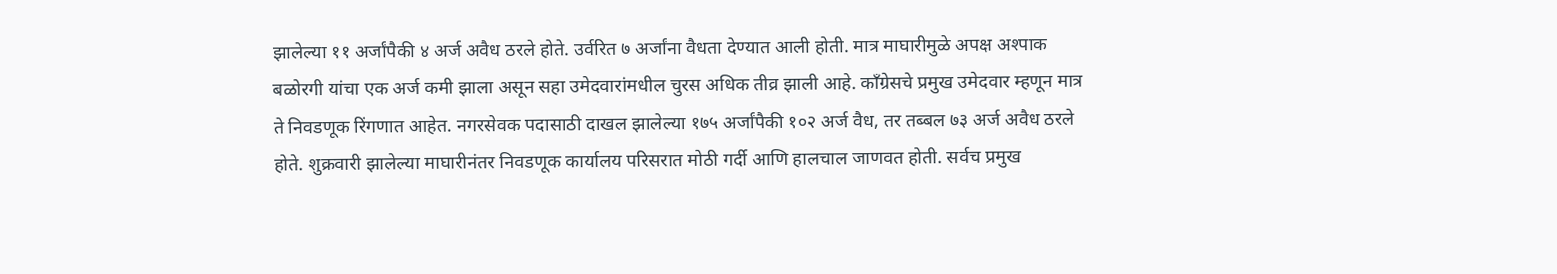झालेल्या ११ अर्जांपैकी ४ अर्ज अवैध ठरले होते. उर्वरित ७ अर्जांना वैधता देण्यात आली होती. मात्र माघारीमुळे अपक्ष अश्पाक
बळोरगी यांचा एक अर्ज कमी झाला असून सहा उमेदवारांमधील चुरस अधिक तीव्र झाली आहे. काँग्रेसचे प्रमुख उमेदवार म्हणून मात्र ते निवडणूक रिंगणात आहेत. नगरसेवक पदासाठी दाखल झालेल्या १७५ अर्जांपैकी १०२ अर्ज वैध, तर तब्बल ७३ अर्ज अवैध ठरले होते. शुक्रवारी झालेल्या माघारीनंतर निवडणूक कार्यालय परिसरात मोठी गर्दी आणि हालचाल जाणवत होती. सर्वच प्रमुख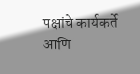पक्षांचे कार्यकर्ते आणि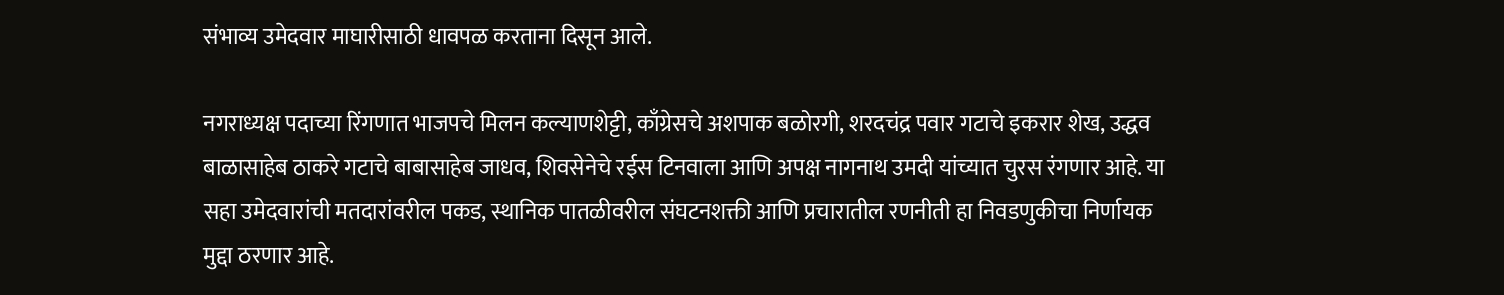संभाव्य उमेदवार माघारीसाठी धावपळ करताना दिसून आले.

नगराध्यक्ष पदाच्या रिंगणात भाजपचे मिलन कल्याणशेट्टी, काँग्रेसचे अशपाक बळोरगी, शरदचंद्र पवार गटाचे इकरार शेख, उद्धव बाळासाहेब ठाकरे गटाचे बाबासाहेब जाधव, शिवसेनेचे रईस टिनवाला आणि अपक्ष नागनाथ उमदी यांच्यात चुरस रंगणार आहे. या सहा उमेदवारांची मतदारांवरील पकड, स्थानिक पातळीवरील संघटनशक्ती आणि प्रचारातील रणनीती हा निवडणुकीचा निर्णायक मुद्दा ठरणार आहे.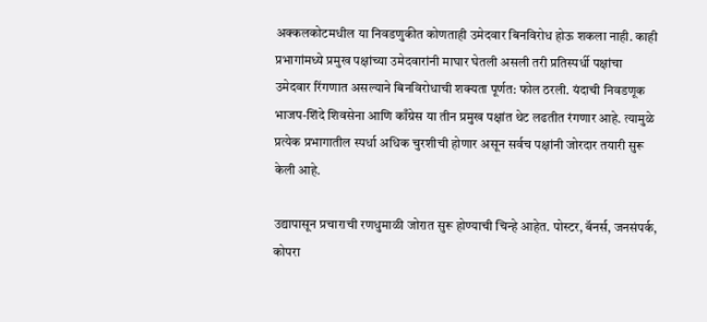अक्कलकोटमधील या निवडणुकीत कोणताही उमेदवार बिनविरोध होऊ शकला नाही. काही प्रभागांमध्ये प्रमुख पक्षांच्या उमेदवारांनी माघार घेतली असली तरी प्रतिस्पर्धी पक्षांचा उमेदवार रिंगणात असल्याने बिनविरोधाची शक्यता पूर्णत: फोल ठरली. यंदाची निवडणूक भाजप-शिंदे शिवसेना आणि काँग्रेस या तीन प्रमुख पक्षांत थेट लढतीत रंगणार आहे. त्यामुळे प्रत्येक प्रभागातील स्पर्धा अधिक चुरशीची होणार असून सर्वच पक्षांनी जोरदार तयारी सुरू केली आहे.

उद्यापासून प्रचाराची रणधुमाळी जोरात सुरू होण्याची चिन्हे आहेत. पोस्टर, बॅनर्स, जनसंपर्क, कोपरा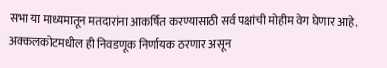सभा या माध्यमातून मतदारांना आकर्षित करण्यासाठी सर्व पक्षांची मोहीम वेग घेणार आहे. अक्कलकोटमधील ही निवडणूक निर्णायक ठरणार असून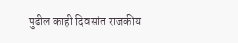पुढील काही दिवसांत राजकीय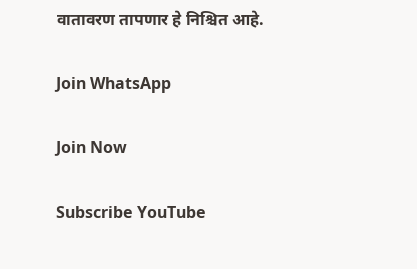वातावरण तापणार हे निश्चित आहे.

Join WhatsApp

Join Now

Subscribe YouTube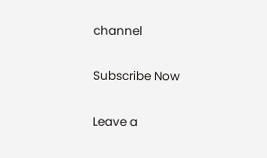channel

Subscribe Now

Leave a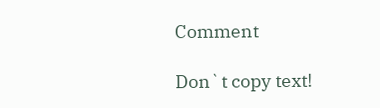Comment

Don`t copy text!